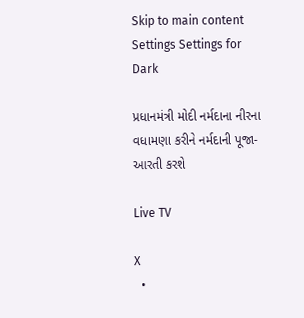Skip to main content
Settings Settings for Dark

પ્રધાનમંત્રી મોદી નર્મદાના નીરના વધામણા કરીને નર્મદાની પૂજા-આરતી કરશે

Live TV

X
  •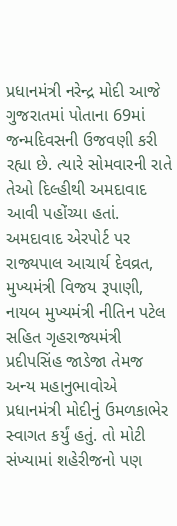પ્રધાનમંત્રી નરેન્દ્ર મોદી આજે ગુજરાતમાં પોતાના 69માં જન્મદિવસની ઉજવણી કરી રહ્યા છે. ત્યારે સોમવારની રાતે તેઓ દિલ્હીથી અમદાવાદ આવી પહોંચ્યા હતાં. અમદાવાદ એરપોર્ટ પર રાજ્યપાલ આચાર્ય દેવવ્રત, મુખ્યમંત્રી વિજય રૂપાણી, નાયબ મુખ્યમંત્રી નીતિન પટેલ સહિત ગૃહરાજ્યમંત્રી પ્રદીપસિંહ જાડેજા તેમજ અન્ય મહાનુભાવોએ પ્રધાનમંત્રી મોદીનું ઉમળકાભેર સ્વાગત કર્યું હતું. તો મોટી સંખ્યામાં શહેરીજનો પણ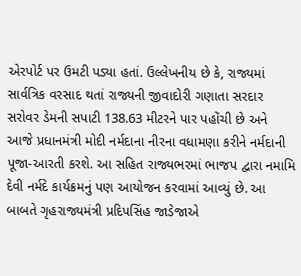એરપોર્ટ પર ઉમટી પડ્યા હતાં. ઉલ્લેખનીય છે કે, રાજ્યમાં સાર્વત્રિક વરસાદ થતાં રાજ્યની જીવાદોરી ગણાતા સરદાર સરોવર ડેમની સપાટી 138.63 મીટરને પાર પહોંચી છે અને આજે પ્રધાનમંત્રી મોદી નર્મદાના નીરના વધામણા કરીને નર્મદાની પૂજા-આરતી કરશે. આ સહિત રાજ્યભરમાં ભાજપ દ્વારા નમામિ દેવી નર્મદે કાર્યક્રમનું પણ આયોજન કરવામાં આવ્યું છે. આ બાબતે ગૃહરાજ્યમંત્રી પ્રદિપસિંહ જાડેજાએ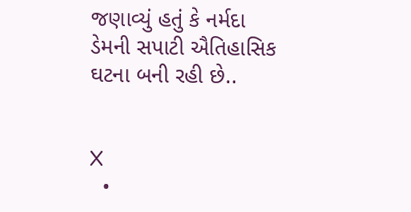જણાવ્યું હતું કે નર્મદા ડેમની સપાટી ઐતિહાસિક ઘટના બની રહી છે..


X
  •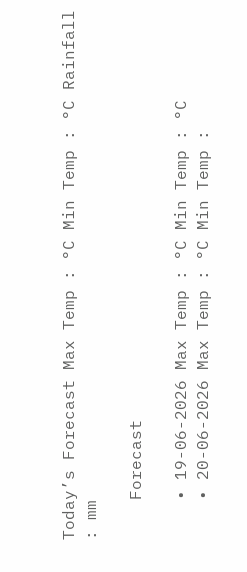Today’s Forecast Max Temp : °C Min Temp : °C Rainfall : mm

    Forecast

    • 19-06-2026 Max Temp : °C Min Temp : °C
    • 20-06-2026 Max Temp : °C Min Temp :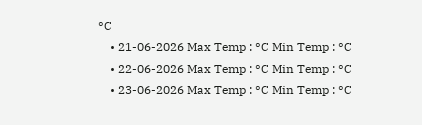°C
    • 21-06-2026 Max Temp : °C Min Temp : °C
    • 22-06-2026 Max Temp : °C Min Temp : °C
    • 23-06-2026 Max Temp : °C Min Temp : °C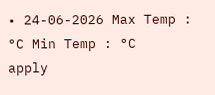• 24-06-2026 Max Temp : °C Min Temp : °C
apply